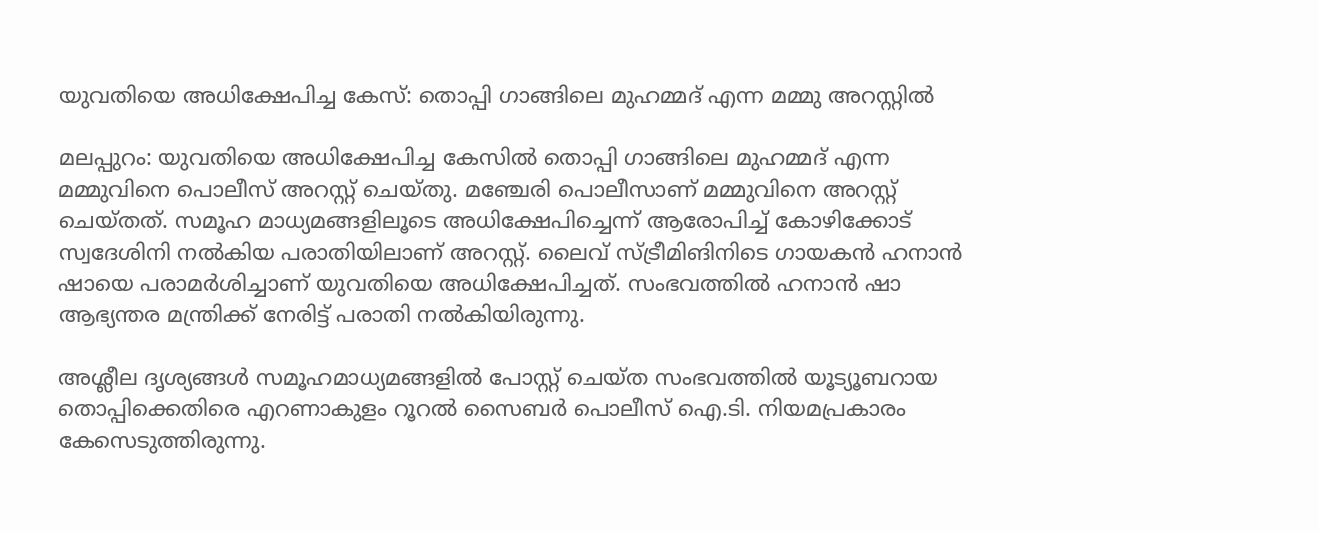യുവതിയെ അധിക്ഷേപിച്ച കേസ്: തൊപ്പി ഗാങ്ങിലെ മുഹമ്മദ്‌ എന്ന മമ്മു അറസ്റ്റില്‍

മലപ്പുറം: യുവതിയെ അധിക്ഷേപിച്ച കേസിൽ തൊപ്പി ഗാങ്ങിലെ മുഹമ്മദ്‌ എന്ന മമ്മുവിനെ പൊലീസ് അറസ്റ്റ് ചെയ്തു. മഞ്ചേരി പൊലീസാണ് മമ്മുവിനെ അറസ്റ്റ് ചെയ്തത്. സമൂഹ മാധ്യമങ്ങളിലൂടെ അധിക്ഷേപിച്ചെന്ന് ആരോപിച്ച് കോഴിക്കോട് സ്വദേശിനി നൽകിയ പരാതിയിലാണ് അറസ്റ്റ്. ലൈവ് സ്ട്രീമിങിനിടെ ഗായകൻ ഹനാൻ ഷായെ പരാമർശിച്ചാണ് യുവതിയെ അധിക്ഷേപിച്ചത്. സംഭവത്തിൽ ഹനാൻ ഷാ ആഭ്യന്തര മന്ത്രിക്ക് നേരിട്ട് പരാതി നൽകിയിരുന്നു.

അശ്ലീല ദൃശ്യങ്ങൾ സമൂഹമാധ്യമങ്ങളിൽ പോസ്റ്റ് ചെയ്ത സംഭവത്തിൽ യൂട്യൂബറായ തൊപ്പിക്കെതിരെ എറണാകുളം റൂറൽ സൈബർ പൊലീസ് ഐ.ടി. നിയമപ്രകാരം കേസെടുത്തിരുന്നു.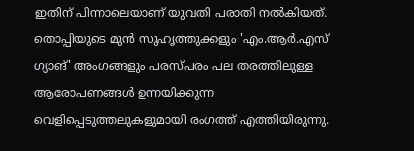ഇതിന് പിന്നാലെയാണ് യുവതി പരാതി നൽകിയത്. തൊപ്പിയുടെ മുൻ സുഹൃത്തുക്കളും 'എം.ആർ.എസ് ഗ്യാങ്' അംഗങ്ങളും പരസ്പരം പല തരത്തിലുള്ള ആരോപണങ്ങൾ ഉന്നയിക്കുന്ന വെളിപ്പെടുത്തലുകളുമായി രംഗത്ത് എത്തിയിരുന്നു.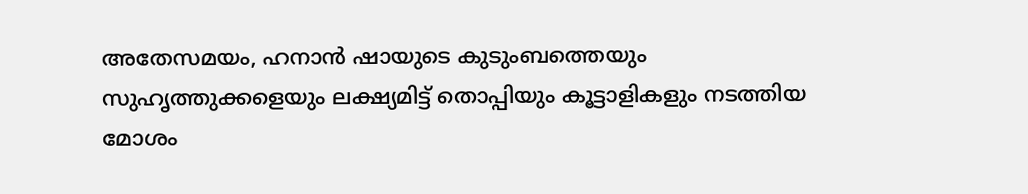അതേസമയം, ഹനാൻ ഷായുടെ കുടുംബത്തെയും സുഹൃത്തുക്കളെയും ലക്ഷ്യമിട്ട് തൊപ്പിയും കൂട്ടാളികളും നടത്തിയ മോശം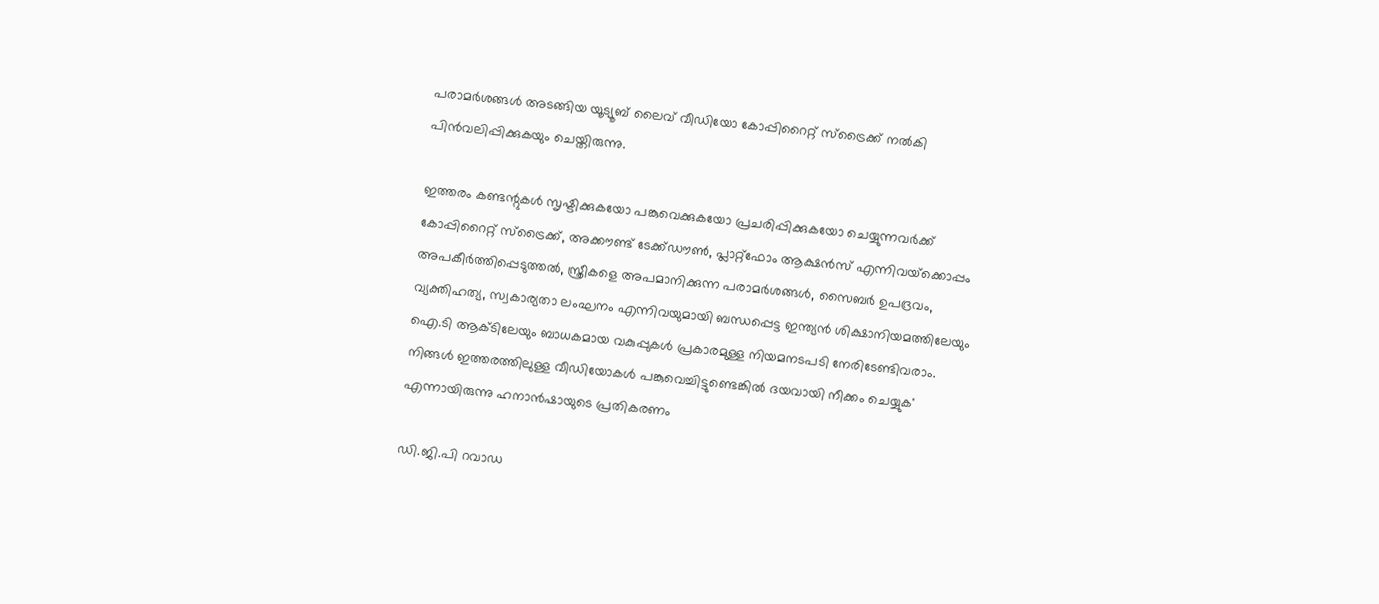പരാമർശങ്ങൾ അടങ്ങിയ യൂട്യൂബ് ലൈവ് വീഡിയോ കോപ്പിറൈറ്റ് സ്ട്രൈക്ക് നൽകി പിൻവലിപ്പിക്കുകയും ചെയ്തിരുന്നു.

ഇത്തരം കണ്ടന്റുകൾ സൃഷ്ടിക്കുകയോ പങ്കുവെക്കുകയോ പ്രചരിപ്പിക്കുകയോ ചെയ്യുന്നവർക്ക് കോപ്പിറൈറ്റ് സ്‌ട്രൈക്ക്, അക്കൗണ്ട് ടേക്ക്ഡൗൺ, പ്ലാറ്റ്‌ഫോം ആക്ഷൻസ് എന്നിവയ്‌ക്കൊപ്പം അപകീർത്തിപ്പെടുത്തൽ, സ്ത്രീകളെ അപമാനിക്കുന്ന പരാമർശങ്ങൾ, സൈബർ ഉപദ്രവം, വ്യക്തിഹത്യ, സ്വകാര്യതാ ലംഘനം എന്നിവയുമായി ബന്ധപ്പെട്ട ഇന്ത്യൻ ശിക്ഷാനിയമത്തിലേയും ഐ.ടി ആക്ടിലേയും ബാധകമായ വകുപ്പുകൾ പ്രകാരമുള്ള നിയമനടപടി നേരിടേണ്ടിവരാം. നിങ്ങൾ ഇത്തരത്തിലുള്ള വീഡിയോകൾ പങ്കുവെച്ചിട്ടുണ്ടെങ്കിൽ ദയവായി നീക്കം ചെയ്യുക' എന്നായിരുന്നു ഹനാൻഷായുടെ പ്രതികരണം

ഡി.ജി.പി റവാഡ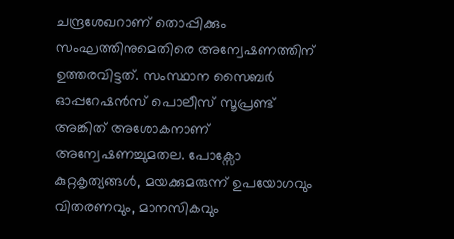ചന്ദ്രശേഖറാണ് തൊപ്പിക്കും സംഘത്തിനുമെതിരെ അന്വേഷണത്തിന് ഉത്തരവിട്ടത്. സംസ്ഥാന സൈബർ ഓപ്പറേഷൻസ് പൊലീസ് സൂപ്രണ്ട് അങ്കിത് അശോകനാണ് അന്വേഷണച്ചുമതല. പോക്സോ കുറ്റകൃത്യങ്ങൾ, മയക്കുമരുന്ന് ഉപയോഗവും വിതരണവും, മാനസികവും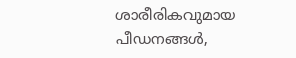ശാരീരികവുമായ പീഡനങ്ങൾ,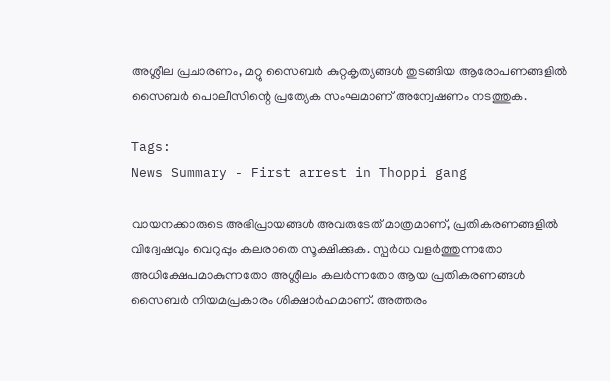അശ്ലീല പ്രചാരണം, മറ്റു സൈബർ കുറ്റകൃത്യങ്ങൾ തുടങ്ങിയ ആരോപണങ്ങളിൽ സൈബർ പൊലീസിന്റെ പ്രത്യേക സംഘമാണ് അന്വേഷണം നടത്തുക.

Tags:
News Summary - First arrest in Thoppi gang

വായനക്കാരുടെ അഭിപ്രായങ്ങള്‍ അവരുടേത് മാത്രമാണ്, പ്രതികരണങ്ങളിൽ വിദ്വേഷവും വെറുപ്പും കലരാതെ സൂക്ഷിക്കുക. സ്പർധ വളർത്തുന്നതോ അധിക്ഷേപമാകുന്നതോ അശ്ലീലം കലർന്നതോ ആയ പ്രതികരണങ്ങൾ സൈബർ നിയമപ്രകാരം ശിക്ഷാർഹമാണ്. അത്തരം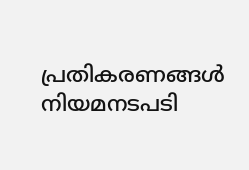പ്രതികരണങ്ങൾ നിയമനടപടി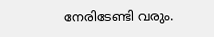നേരിടേണ്ടി വരും.